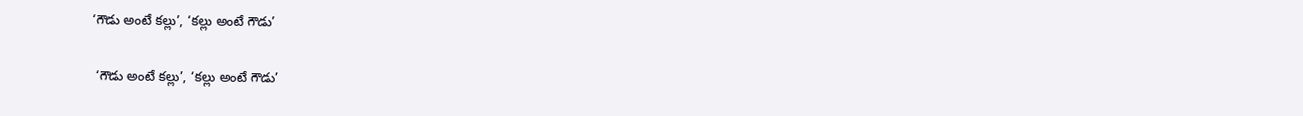‘గౌడు అంటే కల్లు’, ‘కల్లు అంటే గౌడు’

 ‘గౌడు అంటే కల్లు’, ‘కల్లు అంటే గౌడు’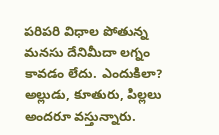పరిపరి విధాల పోతున్న మనసు దేనిమీదా లగ్నం కావడం లేదు. ఎందుకిలా? అల్లుడు, కూతురు, పిల్లలు అందరూ వస్తున్నారు.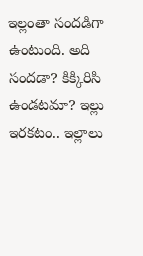ఇల్లంతా సందడిగా ఉంటుంది. అది సందడా? కిక్కిరిసి ఉండటమా? ఇల్లు ఇరకటం.. ఇల్లాలు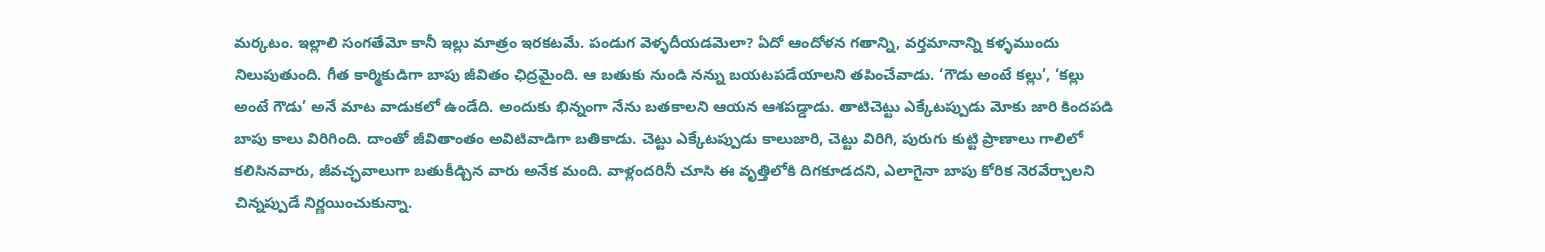మర్కటం. ఇల్లాలి సంగతేమో కానీ ఇల్లు మాత్రం ఇరకటమే. పండుగ వెళ్ళదీయడమెలా? ఏదో ఆందోళన గతాన్ని, వర్తమానాన్ని కళ్ళముందు నిలుపుతుంది. గీత కార్మికుడిగా బాపు జీవితం ఛిద్రమైంది. ఆ బతుకు నుండి నన్ను బయటపడేయాలని తపించేవాడు. ‘గౌడు అంటే కల్లు’, ‘కల్లు అంటే గౌడు’ అనే మాట వాడుకలో ఉండేది. అందుకు భిన్నంగా నేను బతకాలని ఆయన ఆశపడ్డాడు. తాటిచెట్టు ఎక్కేటప్పుడు మోకు జారి కిందపడి బాపు కాలు విరిగింది. దాంతో జీవితాంతం అవిటివాడిగా బతికాడు. చెట్టు ఎక్కేటప్పుడు కాలుజారి, చెట్టు విరిగి, పురుగు కుట్టి ప్రాణాలు గాలిలో కలిసినవారు, జీవచ్ఛవాలుగా బతుకీడ్చిన వారు అనేక మంది. వాళ్లందరినీ చూసి ఈ వృత్తిలోకి దిగకూడదని, ఎలాగైనా బాపు కోరిక నెరవేర్చాలని చిన్నప్పుడే నిర్ణయించుకున్నా.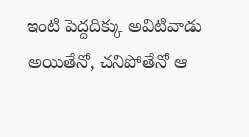ఇంటి పెద్దదిక్కు అవిటివాడు అయితేనో, చనిపోతేనో ఆ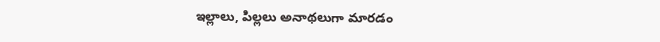ఇల్లాలు, పిల్లలు అనాథలుగా మారడం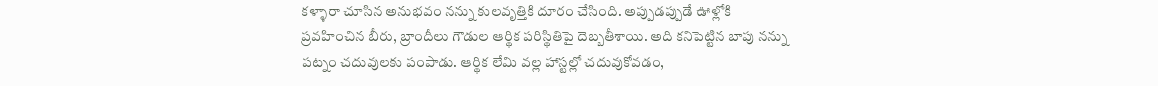కళ్ళారా చూసిన అనుభవం నన్ను కులవృత్తికి దూరం చేసింది. అప్పుడప్పుడే ఊళ్లోకి ప్రవహించిన బీరు, బ్రాందీలు గౌడుల ఆర్థిక పరిస్థితిపై దెబ్బతీశాయి. అది కనిపెట్టిన బాపు నన్ను పట్నం చదువులకు పంపాడు. ఆర్థిక లేమి వల్ల హాస్టల్లో చదువుకోవడం,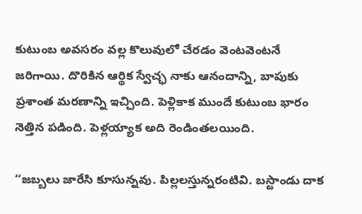కుటుంబ అవసరం వల్ల కొలువులో చేరడం వెంటవెంటనే జరిగాయి. దొరికిన ఆర్థిక స్వేచ్ఛ నాకు ఆనందాన్ని, బాపుకు ప్రశాంత మరణాన్ని ఇచ్చింది. పెళ్లికాక ముందే కుటుంబ భారం నెత్తిన పడింది. పెళ్లయ్యాక అది రెండింతలయింది.

‘‘జబ్బలు జారేసి కూసున్నవు. పిల్లలస్తున్నరంటివి. బస్టాండు దాక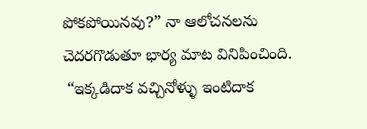పోకపోయినవు?” నా ఆలోచనలను చెదరగొడుతూ భార్య మాట వినిపించింది.
 “ఇక్కడిదాక వచ్చినోళ్ళు ఇంటిదాక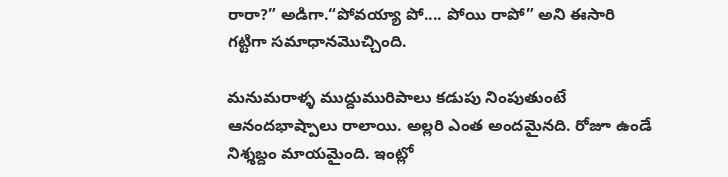రారా?” అడిగా.“పోవయ్యా పో.... పోయి రాపో” అని ఈసారి గట్టిగా సమాధానమొచ్చింది.

మనుమరాళ్ళ ముద్దుమురిపాలు కడుపు నింపుతుంటే ఆనందభాష్పాలు రాలాయి. అల్లరి ఎంత అందమైనది. రోజూ ఉండే నిశ్శబ్దం మాయమైంది. ఇంట్లో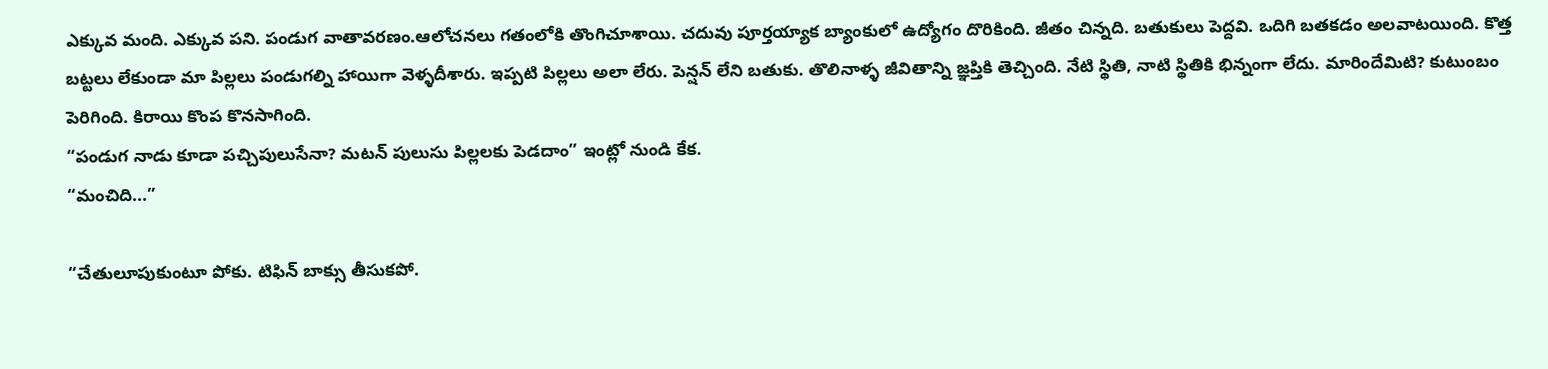ఎక్కువ మంది. ఎక్కువ పని. పండుగ వాతావరణం.ఆలోచనలు గతంలోకి తొంగిచూశాయి. చదువు పూర్తయ్యాక బ్యాంకులో ఉద్యోగం దొరికింది. జీతం చిన్నది. బతుకులు పెద్దవి. ఒదిగి బతకడం అలవాటయింది. కొత్త బట్టలు లేకుండా మా పిల్లలు పండుగల్ని హాయిగా వెళ్ళదీశారు. ఇప్పటి పిల్లలు అలా లేరు. పెన్షన్ లేని బతుకు. తొలినాళ్ళ జీవితాన్ని జ్ఞప్తికి తెచ్చింది. నేటి స్థితి, నాటి స్థితికి భిన్నంగా లేదు. మారిందేమిటి? కుటుంబం పెరిగింది. కిరాయి కొంప కొనసాగింది.
“పండుగ నాడు కూడా పచ్చిపులుసేనా? మటన్ పులుసు పిల్లలకు పెడదాం” ఇంట్లో నుండి కేక.
“మంచిది...”

“చేతులూపుకుంటూ పోకు. టిఫిన్ బాక్సు తీసుకపో.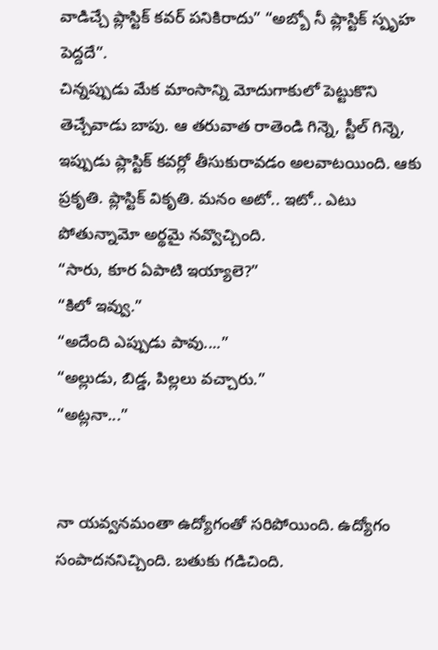వాడిచ్చే ప్లాస్టిక్ కవర్ పనికిరాదు” “అబ్బో నీ ప్లాస్టిక్ స్పృహ పెద్దదే”.
చిన్నప్పుడు మేక మాంసాన్ని మోదుగాకులో పెట్టుకొని తెచ్చేవాడు బాపు. ఆ తరువాత రాతెండి గిన్నె, స్టీల్ గిన్నె, ఇప్పుడు ప్లాస్టిక్ కవర్లో తీసుకురావడం అలవాటయింది. ఆకు ప్రకృతి. ప్లాస్టిక్ వికృతి. మనం అటో.. ఇటో.. ఎటు పోతున్నామో అర్థమై నవ్వొచ్చింది.
“సారు, కూర ఏపాటి ఇయ్యాలె?”
“కిలో ఇవ్వు.”
“అదేంది ఎప్పుడు పావు....”
“అల్లుడు, బిడ్డ, పిల్లలు వచ్చారు.”
“అట్లనా...”


నా యవ్వనమంతా ఉద్యోగంతో సరిపోయింది. ఉద్యోగం సంపాదననిచ్చింది. బతుకు గడిచింది.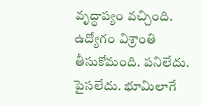వృద్ధాప్యం వచ్చింది. ఉద్యోగం విశ్రాంతి తీసుకోమంది. పనిలేదు. పైసలేదు. భూమిలాగే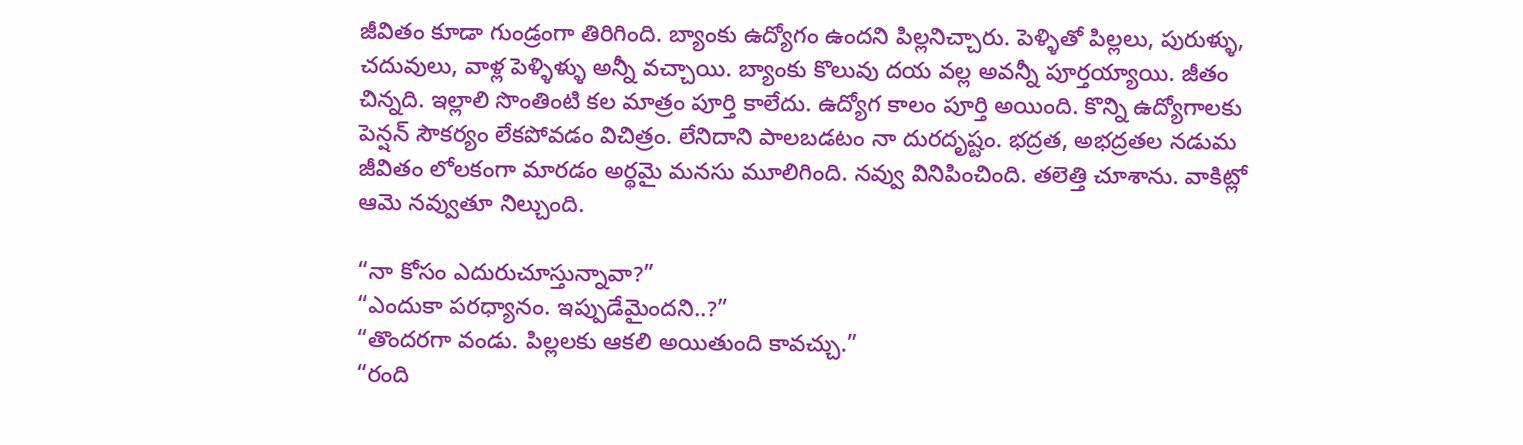జీవితం కూడా గుండ్రంగా తిరిగింది. బ్యాంకు ఉద్యోగం ఉందని పిల్లనిచ్చారు. పెళ్ళితో పిల్లలు, పురుళ్ళు, చదువులు, వాళ్ల పెళ్ళిళ్ళు అన్నీ వచ్చాయి. బ్యాంకు కొలువు దయ వల్ల అవన్నీ పూర్తయ్యాయి. జీతం చిన్నది. ఇల్లాలి సొంతింటి కల మాత్రం పూర్తి కాలేదు. ఉద్యోగ కాలం పూర్తి అయింది. కొన్ని ఉద్యోగాలకు పెన్షన్ సౌకర్యం లేకపోవడం విచిత్రం. లేనిదాని పాలబడటం నా దురదృష్టం. భద్రత, అభద్రతల నడుమ జీవితం లోలకంగా మారడం అర్థమై మనసు మూలిగింది. నవ్వు వినిపించింది. తలెత్తి చూశాను. వాకిట్లో ఆమె నవ్వుతూ నిల్చుంది.

“నా కోసం ఎదురుచూస్తున్నావా?”
“ఎందుకా పరధ్యానం. ఇప్పుడేమైందని..?”
“తొందరగా వండు. పిల్లలకు ఆకలి అయితుంది కావచ్చు.”
“రంది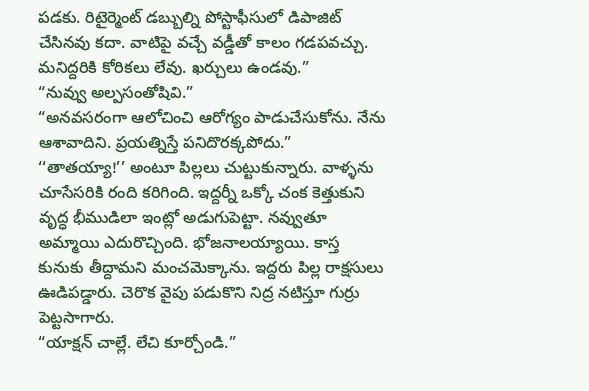పడకు. రిటైర్మెంట్ డబ్బుల్ని పోస్టాఫీసులో డిపాజిట్ చేసినవు కదా. వాటిపై వచ్చే వడ్డీతో కాలం గడపవచ్చు. మనిద్దరికి కోరికలు లేవు. ఖర్చులు ఉండవు.”
“నువ్వు అల్పసంతోషివి.”
“అనవసరంగా ఆలోచించి ఆరోగ్యం పాడుచేసుకోను. నేను ఆశావాదిని. ప్రయత్నిస్తే పనిదొరక్కపోదు.”
‘‘తాతయ్యా!’’ అంటూ పిల్లలు చుట్టుకున్నారు. వాళ్ళను చూసేసరికి రంది కరిగింది. ఇద్దర్నీ ఒక్కో చంక కెత్తుకుని వృద్ధ భీముడిలా ఇంట్లో అడుగుపెట్టా. నవ్వుతూ అమ్మాయి ఎదురొచ్చింది. భోజనాలయ్యాయి. కాస్త కునుకు తీద్దామని మంచమెక్కాను. ఇద్దరు పిల్ల రాక్షసులు ఊడిపడ్డారు. చెరొక వైపు పడుకొని నిద్ర నటిస్తూ గుర్రు పెట్టసాగారు.
“యాక్షన్ చాల్లే. లేచి కూర్చోండి.”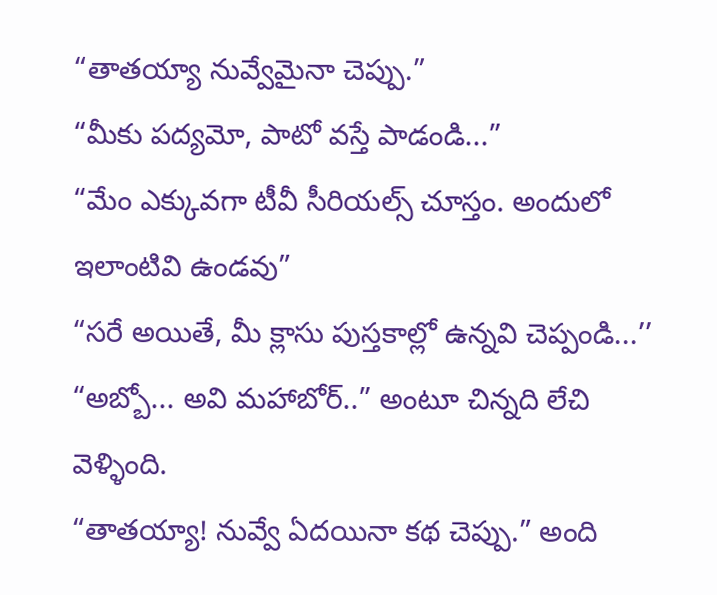“తాతయ్యా నువ్వేమైనా చెప్పు.”
“మీకు పద్యమో, పాటో వస్తే పాడండి...”
“మేం ఎక్కువగా టీవీ సీరియల్స్ చూస్తం. అందులో ఇలాంటివి ఉండవు”
“సరే అయితే, మీ క్లాసు పుస్తకాల్లో ఉన్నవి చెప్పండి...’’
“అబ్బో... అవి మహాబోర్..” అంటూ చిన్నది లేచి వెళ్ళింది.
“తాతయ్యా! నువ్వే ఏదయినా కథ చెప్పు.” అంది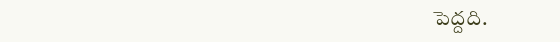పెద్దది.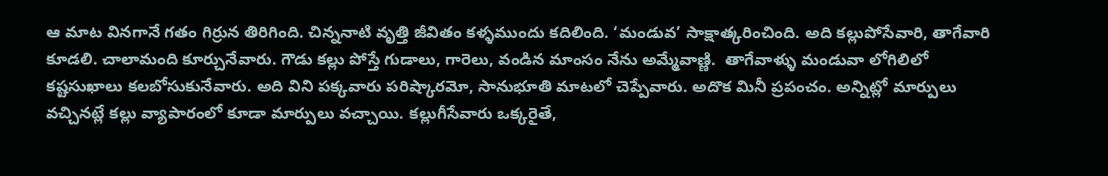ఆ మాట వినగానే గతం గిర్రున తిరిగింది. చిన్ననాటి వృత్తి జీవితం కళ్ళముందు కదిలింది. ‘మండువ’ సాక్షాత్కరించింది. అది కల్లుపోసేవారి, తాగేవారి కూడలి. చాలామంది కూర్చునేవారు. గౌడు కల్లు పోస్తే గుడాలు, గారెలు, వండిన మాంసం నేను అమ్మేవాణ్ణి.  తాగేవాళ్ళు మండువా లోగిలిలో కష్టసుఖాలు కలబోసుకునేవారు. అది విని పక్కవారు పరిష్కారమో, సానుభూతి మాటలో చెప్పేవారు. అదొక మినీ ప్రపంచం. అన్నిట్లో మార్పులు వచ్చినట్లే కల్లు వ్యాపారంలో కూడా మార్పులు వచ్చాయి. కల్లుగీసేవారు ఒక్కరైతే,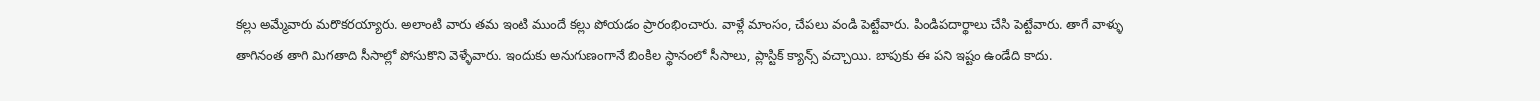కల్లు అమ్మేవారు మరొకరయ్యారు. అలాంటి వారు తమ ఇంటి ముందే కల్లు పోయడం ప్రారంభించారు. వాళ్లే మాంసం, చేపలు వండి పెట్టేవారు. పిండిపదార్థాలు చేసి పెట్టేవారు. తాగే వాళ్ళు తాగినంత తాగి మిగతాది సీసాల్లో పోసుకొని వెళ్ళేవారు. ఇందుకు అనుగుణంగానే బింకిల స్థానంలో సీసాలు, ప్లాస్టిక్ క్యాన్స్ వచ్చాయి. బాపుకు ఈ పని ఇష్టం ఉండేది కాదు.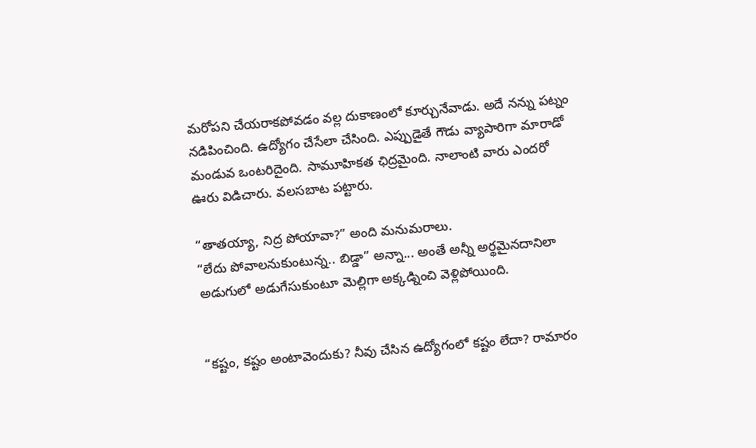మరోపని చేయరాకపోవడం వల్ల దుకాణంలో కూర్చునేవాడు. అదే నన్ను పట్నం నడిపించింది. ఉద్యోగం చేసేలా చేసింది. ఎప్పుడైతే గౌడు వ్యాపారిగా మారాడో మండువ ఒంటరిదైంది. సామూహికత ఛిద్రమైంది. నాలాంటి వారు ఎందరో ఊరు విడిచారు. వలసబాట పట్టారు.

“తాతయ్యా, నిద్ర పోయావా?” అంది మనుమరాలు.
“లేదు పోవాలనుకుంటున్న.. బిడ్డా” అన్నా... అంతే అన్నీ అర్థమైనదానిలా అడుగులో అడుగేసుకుంటూ మెల్లిగా అక్కడ్నించి వెళ్లిపోయింది.


“కష్టం, కష్టం అంటావెందుకు? నీవు చేసిన ఉద్యోగంలో కష్టం లేదా? రామారం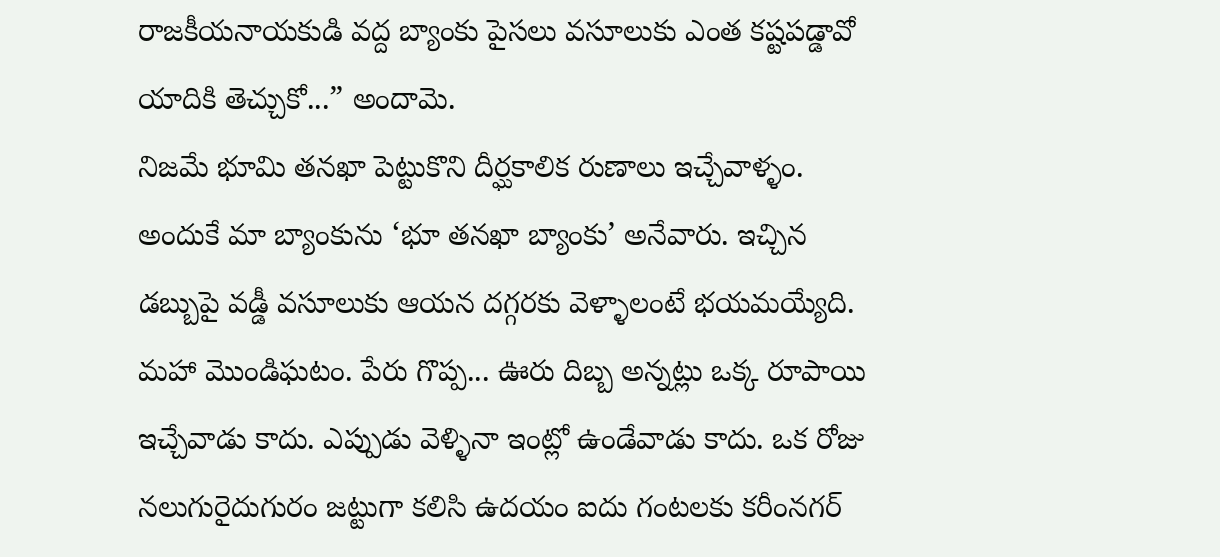రాజకీయనాయకుడి వద్ద బ్యాంకు పైసలు వసూలుకు ఎంత కష్టపడ్డావో యాదికి తెచ్చుకో...” అందామె.
నిజమే భూమి తనఖా పెట్టుకొని దీర్ఘకాలిక రుణాలు ఇచ్చేవాళ్ళం. అందుకే మా బ్యాంకును ‘భూ తనఖా బ్యాంకు’ అనేవారు. ఇచ్చిన డబ్బుపై వడ్డీ వసూలుకు ఆయన దగ్గరకు వెళ్ళాలంటే భయమయ్యేది. మహా మొండిఘటం. పేరు గొప్ప... ఊరు దిబ్బ అన్నట్లు ఒక్క రూపాయి ఇచ్చేవాడు కాదు. ఎప్పుడు వెళ్ళినా ఇంట్లో ఉండేవాడు కాదు. ఒక రోజు నలుగురైదుగురం జట్టుగా కలిసి ఉదయం ఐదు గంటలకు కరీంనగర్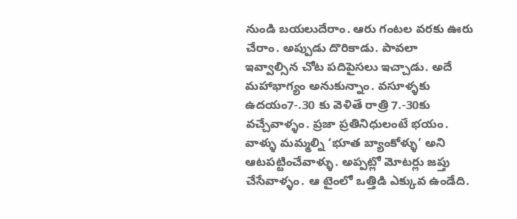నుండి బయలుదేరాం. ఆరు గంటల వరకు ఊరు చేరాం. అప్పుడు దొరికాడు. పావలా ఇవ్వాల్సిన చోట పదిపైసలు ఇచ్చాడు. అదే మహాభాగ్యం అనుకున్నాం. వసూళ్ళకు ఉదయం7-.30 కు వెళితే రాత్రి 7.-30కు వచ్చేవాళ్ళం. ప్రజా ప్రతినిధులంటే భయం. వాళ్ళు మమ్మల్ని ‘భూత బ్యాంకోళ్ళు’ అని ఆటపట్టించేవాళ్ళు. అప్పట్లో మోటర్లు జప్తు చేసేవాళ్ళం. ఆ టైంలో ఒత్తిడి ఎక్కువ ఉండేది.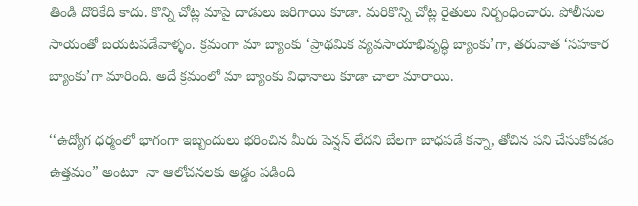తిండి దొరికేది కాదు. కొన్ని చోట్ల మాపై దాడులు జరిగాయి కూడా. మరికొన్ని చోట్ల రైతులు నిర్బంధించారు. పోలీసుల సాయంతో బయటపడేవాళ్ళం. క్రమంగా మా బ్యాంకు ‘ప్రాథమిక వ్యవసాయాభివృద్ధి బ్యాంకు’గా, తరువాత ‘సహకార బ్యాంకు’గా మారింది. అదే క్రమంలో మా బ్యాంకు విధానాలు కూడా చాలా మారాయి.

‘‘ఉద్యోగ ధర్మంలో భాగంగా ఇబ్బందులు భరించిన మీరు పెన్షన్ లేదని బేలగా బాధపడే కన్నా, తోచిన పని చేసుకోవడం ఉత్తమం” అంటూ  నా ఆలోచనలకు అడ్డం పడింది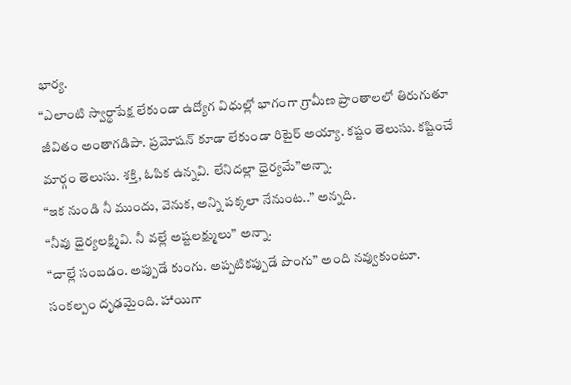భార్య.
“ఎలాంటి స్వార్థాపేక్ష లేకుండా ఉద్యోగ విధుల్లో భాగంగా గ్రామీణ ప్రాంతాలలో తిరుగుతూ జీవితం అంతాగడిపా. ప్రమోషన్ కూడా లేకుండా రిటైర్ అయ్యా. కష్టం తెలుసు. కష్టించే మార్గం తెలుసు. శక్తి, ఓపిక ఉన్నవి. లేనిదల్లా ధైర్యమే”అన్నా.
“ఇక నుండి నీ ముందు, వెనుక, అన్ని పక్కలా నేనుంట..” అన్నది.
“నీవు ధైర్యలక్ష్మివి. నీ వల్లే అష్టలక్ష్ములు” అన్నా.
“చాల్లే సంబడం. అప్పుడే కుంగు. అప్పటికప్పుడే పొంగు” అంది నవ్వుకుంటూ.
సంకల్పం దృఢమైంది. హాయిగా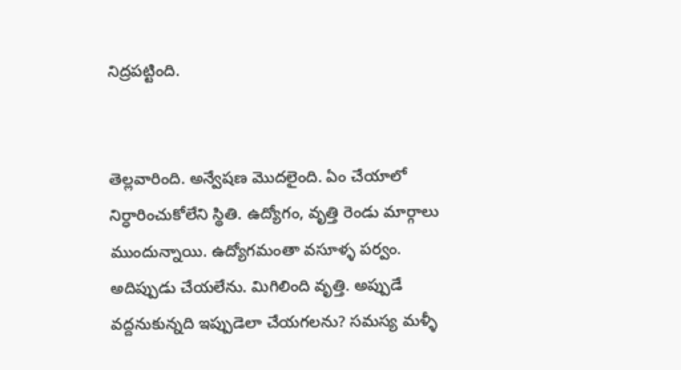నిద్రపట్టింది.


తెల్లవారింది. అన్వేషణ మొదలైంది. ఏం చేయాలో నిర్ధారించుకోలేని స్థితి. ఉద్యోగం, వృత్తి రెండు మార్గాలు ముందున్నాయి. ఉద్యోగమంతా వసూళ్ళ పర్వం. అదిప్పుడు చేయలేను. మిగిలింది వృత్తి. అప్పుడే వద్దనుకున్నది ఇప్పుడెలా చేయగలను? సమస్య మళ్ళీ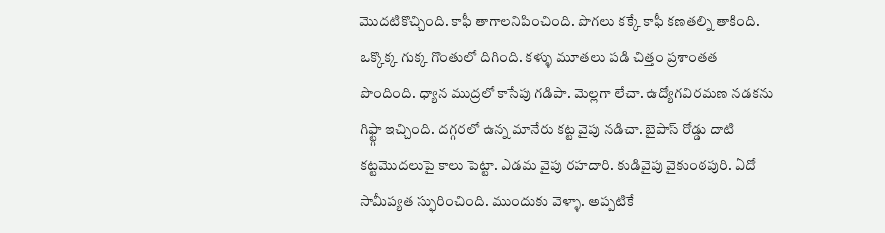మొదటికొచ్చింది. కాఫీ తాగాలనిపించింది. పొగలు కక్కే కాఫీ కణతల్ని తాకింది. ఒక్కొక్క గుక్క గొంతులో దిగింది. కళ్ళు మూతలు పడి చిత్తం ప్రశాంతత పొందింది. ధ్యాన ముద్రలో కాసేపు గడిపా. మెల్లగా లేచా. ఉద్యోగవిరమణ నడకను గిఫ్ట్గా ఇచ్చింది. దగ్గరలో ఉన్న మానేరు కట్ట వైపు నడిచా. బైపాస్ రోడ్డు దాటి కట్టమొదలుపై కాలు పెట్టా. ఎడమ వైపు రహదారి. కుడివైపు వైకుంఠపురి. ఏదో సామీప్యత స్ఫురించింది. ముందుకు వెళ్ళా. అప్పటికే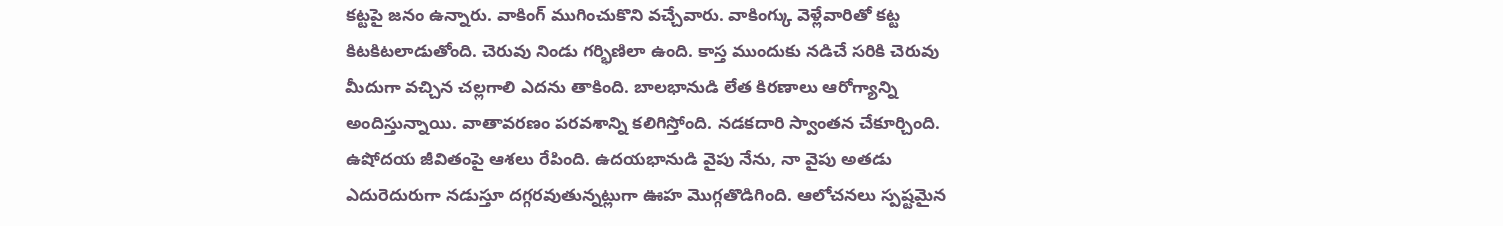కట్టపై జనం ఉన్నారు. వాకింగ్ ముగించుకొని వచ్చేవారు. వాకింగ్కు వెళ్లేవారితో కట్ట కిటకిటలాడుతోంది. చెరువు నిండు గర్భిణిలా ఉంది. కాస్త ముందుకు నడిచే సరికి చెరువు మీదుగా వచ్చిన చల్లగాలి ఎదను తాకింది. బాలభానుడి లేత కిరణాలు ఆరోగ్యాన్ని అందిస్తున్నాయి. వాతావరణం పరవశాన్ని కలిగిస్తోంది. నడకదారి స్వాంతన చేకూర్చింది. ఉషోదయ జీవితంపై ఆశలు రేపింది. ఉదయభానుడి వైపు నేను, నా వైపు అతడు ఎదురెదురుగా నడుస్తూ దగ్గరవుతున్నట్లుగా ఊహ మొగ్గతొడిగింది. ఆలోచనలు స్పష్టమైన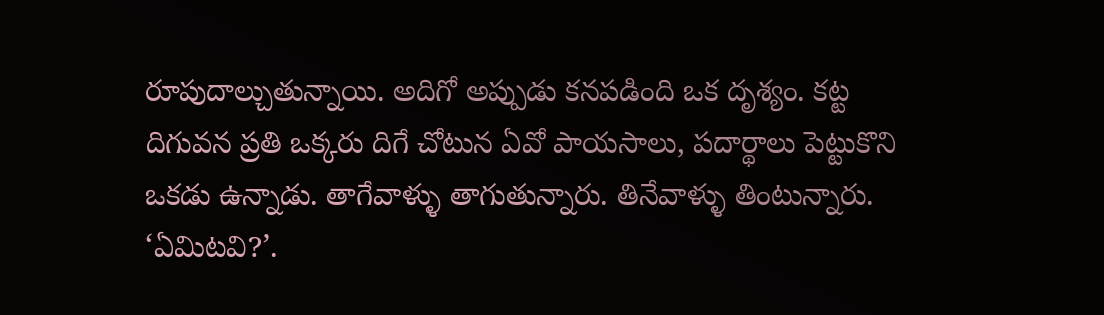రూపుదాల్చుతున్నాయి. అదిగో అప్పుడు కనపడింది ఒక దృశ్యం. కట్ట దిగువన ప్రతి ఒక్కరు దిగే చోటున ఏవో పాయసాలు, పదార్థాలు పెట్టుకొని ఒకడు ఉన్నాడు. తాగేవాళ్ళు తాగుతున్నారు. తినేవాళ్ళు తింటున్నారు. ‘ఏమిటవి?’.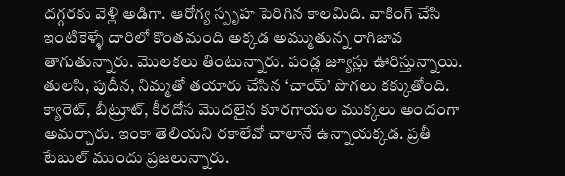దగ్గరకు వెళ్లి అడిగా. ఆరోగ్య స్పృహ పెరిగిన కాలమిది. వాకింగ్ చేసి ఇంటికెళ్ళే దారిలో కొంతమంది అక్కడ అమ్ముతున్న రాగిజావ తాగుతున్నారు. మొలకలు తింటున్నారు. పండ్ల జ్యూస్లు ఊరిస్తున్నాయి. తులసి, పుదీన, నిమ్మతో తయారు చేసిన ‘చాయ్’ పొగలు కక్కుతోంది. క్యారెట్, బీట్రూట్, కీరదోస మొదలైన కూరగాయల ముక్కలు అందంగా అమర్చారు. ఇంకా తెలియని రకాలేవో చాలానే ఉన్నాయక్కడ. ప్రతీ టేబుల్ ముందు ప్రజలున్నారు.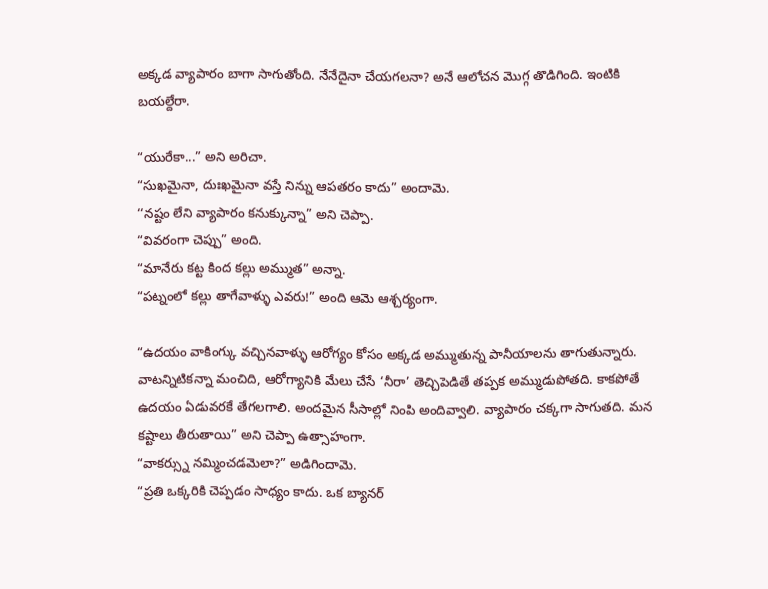అక్కడ వ్యాపారం బాగా సాగుతోంది. నేనేదైనా చేయగలనా? అనే ఆలోచన మొగ్గ తొడిగింది. ఇంటికి బయల్దేరా.

“యురేకా...” అని అరిచా.
“సుఖమైనా, దుఃఖమైనా వస్తే నిన్ను ఆపతరం కాదు” అందామె.
‘‘నష్టం లేని వ్యాపారం కనుక్కున్నా” అని చెప్పా.
“వివరంగా చెప్పు” అంది.
“మానేరు కట్ట కింద కల్లు అమ్ముత” అన్నా.
“పట్నంలో కల్లు తాగేవాళ్ళు ఎవరు!” అంది ఆమె ఆశ్చర్యంగా.

“ఉదయం వాకింగ్కు వచ్చినవాళ్ళు ఆరోగ్యం కోసం అక్కడ అమ్ముతున్న పానీయాలను తాగుతున్నారు. వాటన్నిటికన్నా మంచిది, ఆరోగ్యానికి మేలు చేసే ‘నీరా’ తెచ్చిపెడితే తప్పక అమ్ముడుపోతది. కాకపోతే ఉదయం ఏడువరకే తేగలగాలి. అందమైన సీసాల్లో నింపి అందివ్వాలి. వ్యాపారం చక్కగా సాగుతది. మన కష్టాలు తీరుతాయి” అని చెప్పా ఉత్సాహంగా.
“వాకర్స్ను నమ్మించడమెలా?” అడిగిందామె.
“ప్రతి ఒక్కరికి చెప్పడం సాధ్యం కాదు. ఒక బ్యానర్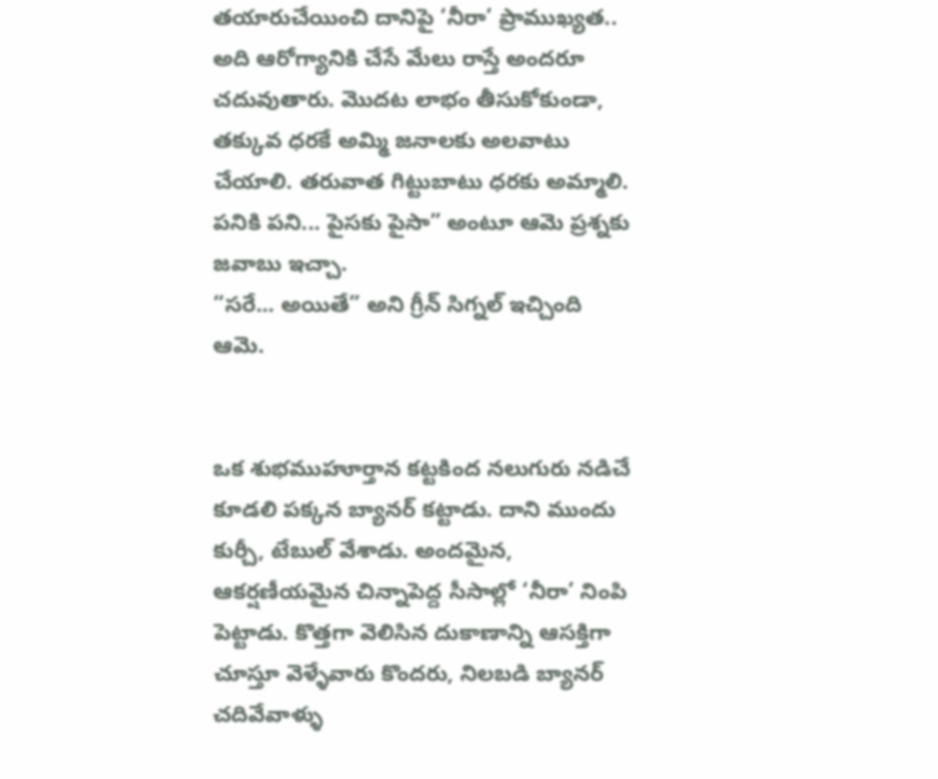తయారుచేయించి దానిపై ‘నీరా’ ప్రాముఖ్యత.. అది ఆరోగ్యానికి చేసే మేలు రాస్తే అందరూ చదువుతారు. మొదట లాభం తీసుకోకుండా, తక్కువ ధరకే అమ్మి జనాలకు అలవాటు చేయాలి. తరువాత గిట్టుబాటు ధరకు అమ్మాలి. పనికి పని... పైసకు పైసా” అంటూ ఆమె ప్రశ్నకు జవాబు ఇచ్చా.
“సరే... అయితే” అని గ్రీన్ సిగ్నల్ ఇచ్చింది ఆమె.


ఒక శుభముహూర్తాన కట్టకింద నలుగురు నడిచే కూడలి పక్కన బ్యానర్ కట్టాడు. దాని ముందు కుర్చీ, టేబుల్ వేశాడు. అందమైన, ఆకర్షణీయమైన చిన్నాపెద్ద సీసాల్లో ‘నీరా’ నింపి పెట్టాడు. కొత్తగా వెలిసిన దుకాణాన్ని ఆసక్తిగా చూస్తూ వెళ్ళేవారు కొందరు, నిలబడి బ్యానర్ చదివేవాళ్ళు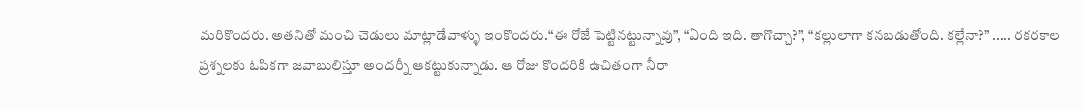మరికొందరు. అతనితో మంచి చెడులు మాట్లాడేవాళ్ళు ఇంకొందరు.“ఈ రోజే పెట్టినట్టున్నావు”, “ఏంది ఇది. తాగొచ్చా?”, “కల్లులాగా కనబడుతోంది. కల్లేనా?” ..... రకరకాల ప్రశ్నలకు ఓపికగా జవాబులిస్తూ అందర్నీ ఆకట్టుకున్నాడు. ఆ రోజు కొందరికి ఉచితంగా నీరా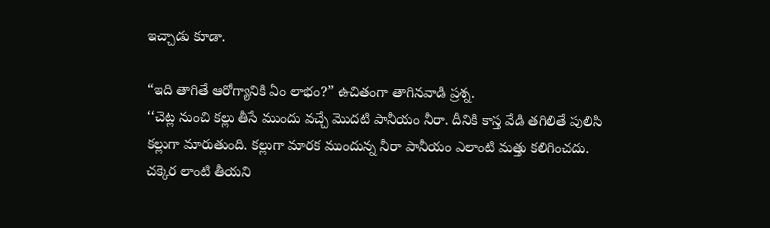ఇచ్చాడు కూడా.

“ఇది తాగితే ఆరోగ్యానికి ఏం లాభం?” ఉచితంగా తాగినవాడి ప్రశ్న.
‘‘చెట్ల నుంచి కల్లు తీసే ముందు వచ్చే మొదటి పానీయం నీరా. దీనికి కాస్త వేడి తగిలితే పులిసి కల్లుగా మారుతుంది. కల్లుగా మారక ముందున్న నీరా పానీయం ఎలాంటి మత్తు కలిగించదు. చక్కెర లాంటి తీయని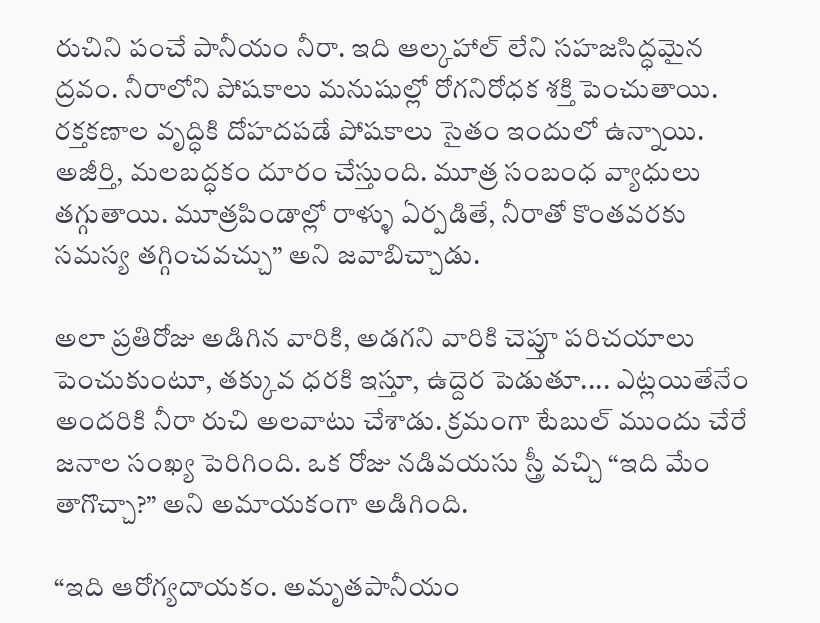రుచిని పంచే పానీయం నీరా. ఇది ఆల్కహాల్ లేని సహజసిద్ధమైన ద్రవం. నీరాలోని పోషకాలు మనుషుల్లో రోగనిరోధక శక్తి పెంచుతాయి. రక్తకణాల వృద్ధికి దోహదపడే పోషకాలు సైతం ఇందులో ఉన్నాయి. అజీర్తి, మలబద్ధకం దూరం చేస్తుంది. మూత్ర సంబంధ వ్యాధులు తగ్గుతాయి. మూత్రపిండాల్లో రాళ్ళు ఏర్పడితే, నీరాతో కొంతవరకు సమస్య తగ్గించవచ్చు” అని జవాబిచ్చాడు.

అలా ప్రతిరోజు అడిగిన వారికి, అడగని వారికి చెప్తూ పరిచయాలు పెంచుకుంటూ, తక్కువ ధరకి ఇస్తూ, ఉద్దెర పెడుతూ.... ఎట్లయితేనేం అందరికి నీరా రుచి అలవాటు చేశాడు. క్రమంగా టేబుల్ ముందు చేరే జనాల సంఖ్య పెరిగింది. ఒక రోజు నడివయసు స్త్రీ వచ్చి “ఇది మేం తాగొచ్చా?” అని అమాయకంగా అడిగింది.

“ఇది ఆరోగ్యదాయకం. అమృతపానీయం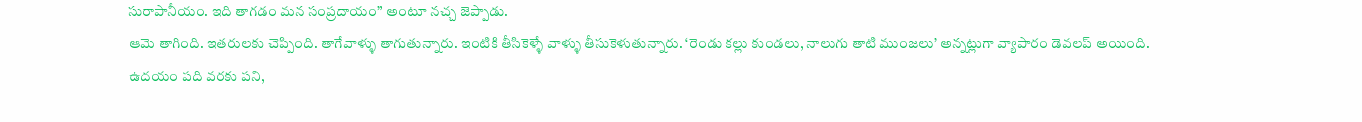సురాపానీయం. ఇది తాగడం మన సంప్రదాయం” అంటూ నచ్చ జెప్పాడు.
ఆమె తాగింది. ఇతరులకు చెప్పింది. తాగేవాళ్ళు తాగుతున్నారు. ఇంటికి తీసికెళ్ళే వాళ్ళు తీసుకెళుతున్నారు. ‘రెండు కల్లు కుండలు, నాలుగు తాటి ముంజలు’ అన్నట్లుగా వ్యాపారం డెవలప్ అయింది. ఉదయం పది వరకు పని,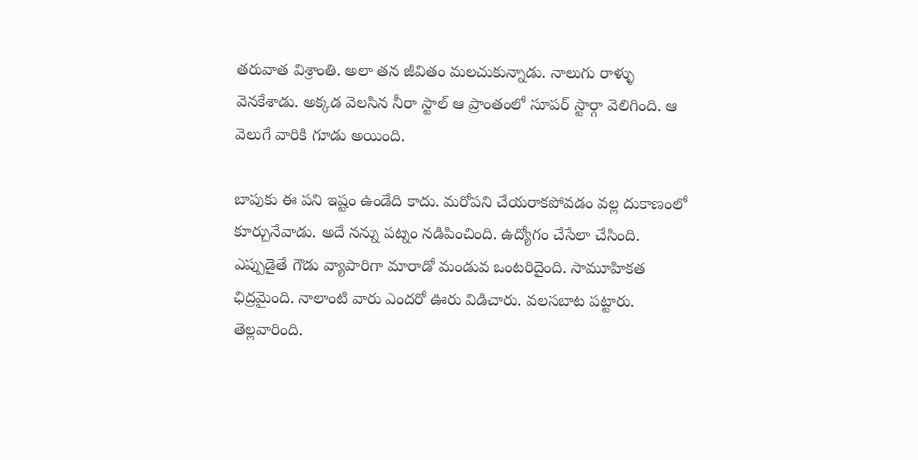తరువాత విశ్రాంతి. అలా తన జీవితం మలచుకున్నాడు. నాలుగు రాళ్ళు వెనకేశాడు. అక్కడ వెలసిన నీరా స్టాల్ ఆ ప్రాంతంలో సూపర్ స్టార్గా వెలిగింది. ఆ వెలుగే వారికి గూడు అయింది.

బాపుకు ఈ పని ఇష్టం ఉండేది కాదు. మరోపని చేయరాకపోవడం వల్ల దుకాణంలో కూర్చునేవాడు. అదే నన్ను పట్నం నడిపించింది. ఉద్యోగం చేసేలా చేసింది. ఎప్పుడైతే గౌడు వ్యాపారిగా మారాడో మండువ ఒంటరిదైంది. సామూహికత ఛిద్రమైంది. నాలాంటి వారు ఎందరో ఊరు విడిచారు. వలసబాట పట్టారు. తెల్లవారింది.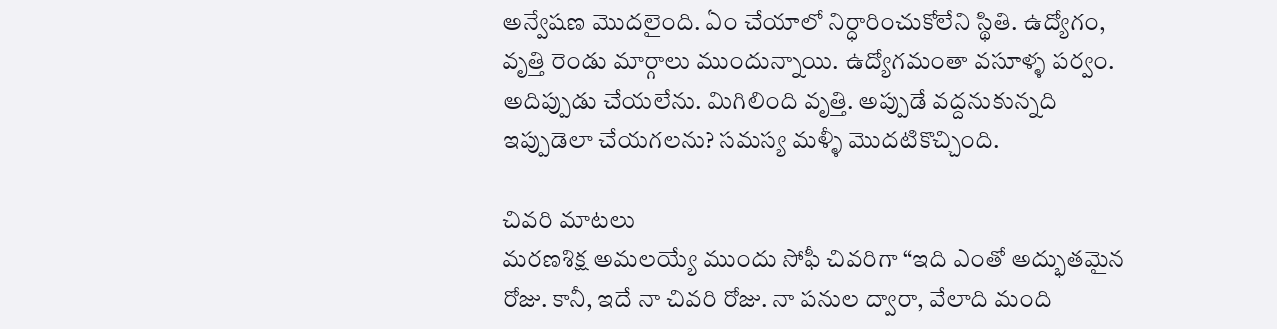అన్వేషణ మొదలైంది. ఏం చేయాలో నిర్ధారించుకోలేని స్థితి. ఉద్యోగం, వృత్తి రెండు మార్గాలు ముందున్నాయి. ఉద్యోగమంతా వసూళ్ళ పర్వం. అదిప్పుడు చేయలేను. మిగిలింది వృత్తి. అప్పుడే వద్దనుకున్నది ఇప్పుడెలా చేయగలను? సమస్య మళ్ళీ మొదటికొచ్చింది.

చివరి మాటలు
మరణశిక్ష అమలయ్యే ముందు సోఫీ చివరిగా “ఇది ఎంతో అద్భుతమైన రోజు. కానీ, ఇదే నా చివరి రోజు. నా పనుల ద్వారా, వేలాది మంది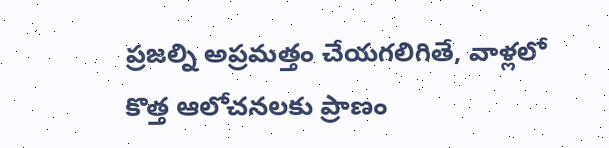ప్రజల్ని అప్రమత్తం చేయగలిగితే, వాళ్లలో కొత్త ఆలోచనలకు ప్రాణం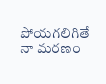పోయగలిగితే నా మరణం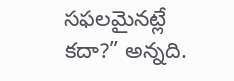సఫలమైనట్లే కదా?” అన్నది.